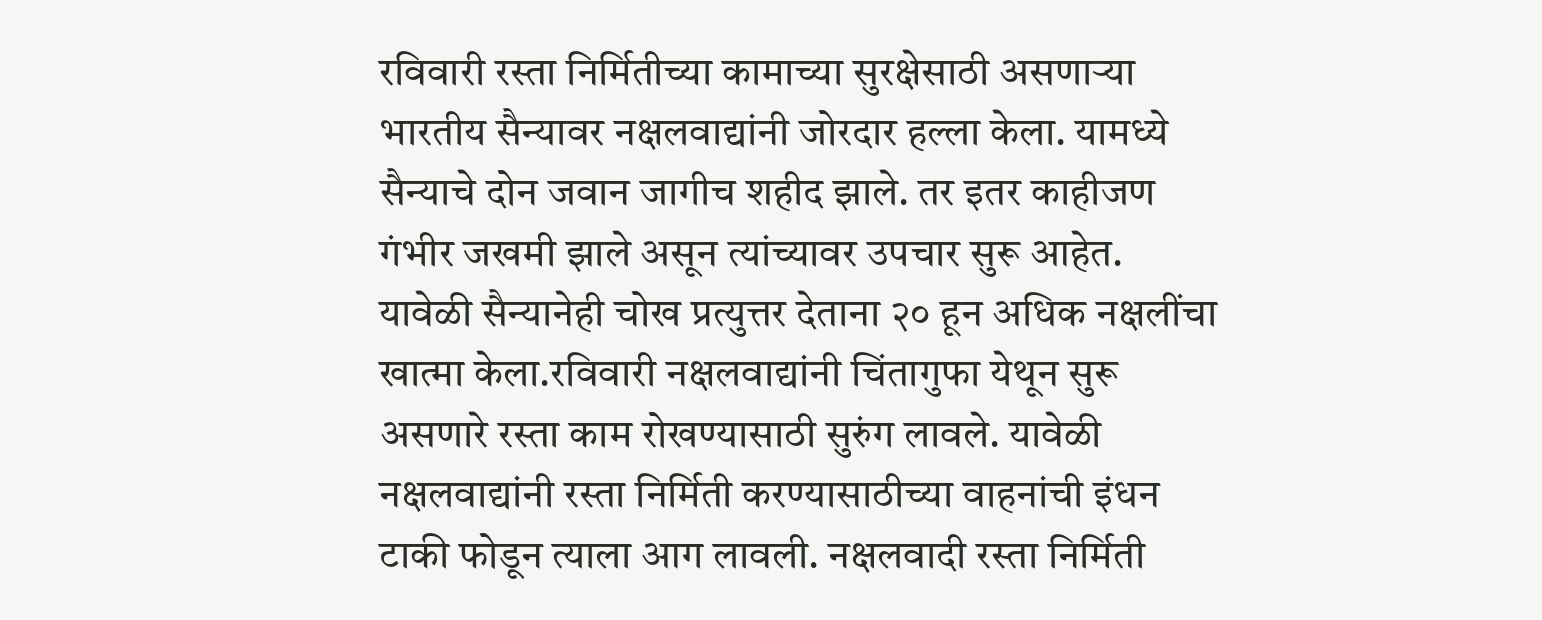रविवारी रस्ता निर्मितीच्या कामाच्या सुरक्षेसाठी असणाऱ्या भारतीय सैन्यावर नक्षलवाद्यांनी जोरदार हल्ला केला. यामध्ये सैन्याचे दोन जवान जागीच शहीद झाले. तर इतर काहीजण गंभीर जखमी झाले असून त्यांच्यावर उपचार सुरू आहेत. यावेळी सैन्यानेही चोख प्रत्युत्तर देताना २० हून अधिक नक्षलींचा खात्मा केला.रविवारी नक्षलवाद्यांनी चिंतागुफा येथून सुरू असणारे रस्ता काम रोखण्यासाठी सुरुंग लावले. यावेळी नक्षलवाद्यांनी रस्ता निर्मिती करण्यासाठीच्या वाहनांची इंधन टाकी फोडून त्याला आग लावली. नक्षलवादी रस्ता निर्मिती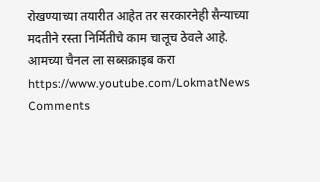रोखण्याच्या तयारीत आहेत तर सरकारनेही सैन्याच्या मदतीने रस्ता निर्मितीचे काम चालूच ठेवले आहे.
आमच्या चैनल ला सब्सक्राइब करा https://www.youtube.com/LokmatNews
Comments